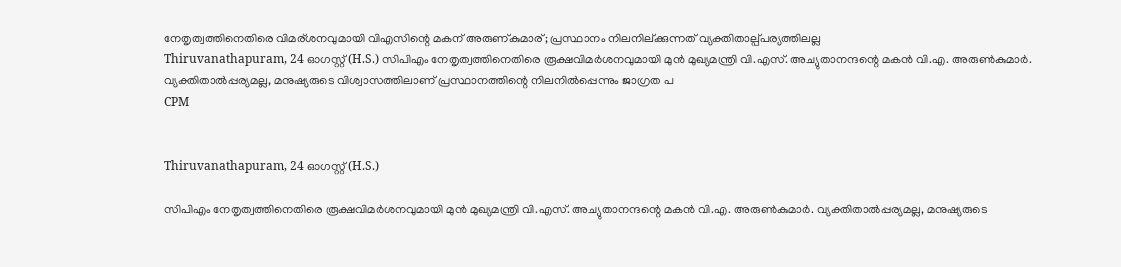നേതൃത്വത്തിനെതിരെ വിമര്ശനവുമായി വിഎസിന്റെ മകന് അരുണ്കുമാര്; പ്രസ്ഥാനം നിലനില്ക്കുന്നത് വ്യക്തിതാല്പ്പര്യത്തിലല്ല
Thiruvanathapuram, 24 ഓഗസ്റ്റ് (H.S.) സിപിഎം നേതൃത്വത്തിനെതിരെ രൂക്ഷവിമര്‍ശനവുമായി മുന്‍ മുഖ്യമന്ത്രി വി.എസ്. അച്യുതാനന്ദന്റെ മകന്‍ വി.എ. അരുണ്‍കുമാര്‍. വ്യക്തിതാല്‍പ്പര്യമല്ല, മനുഷ്യരുടെ വിശ്വാസത്തിലാണ് പ്രസ്ഥാനത്തിന്റെ നിലനില്‍പ്പെന്നും ജാഗ്രത പ
CPM


Thiruvanathapuram, 24 ഓഗസ്റ്റ് (H.S.)

സിപിഎം നേതൃത്വത്തിനെതിരെ രൂക്ഷവിമര്‍ശനവുമായി മുന്‍ മുഖ്യമന്ത്രി വി.എസ്. അച്യുതാനന്ദന്റെ മകന്‍ വി.എ. അരുണ്‍കുമാര്‍. വ്യക്തിതാല്‍പ്പര്യമല്ല, മനുഷ്യരുടെ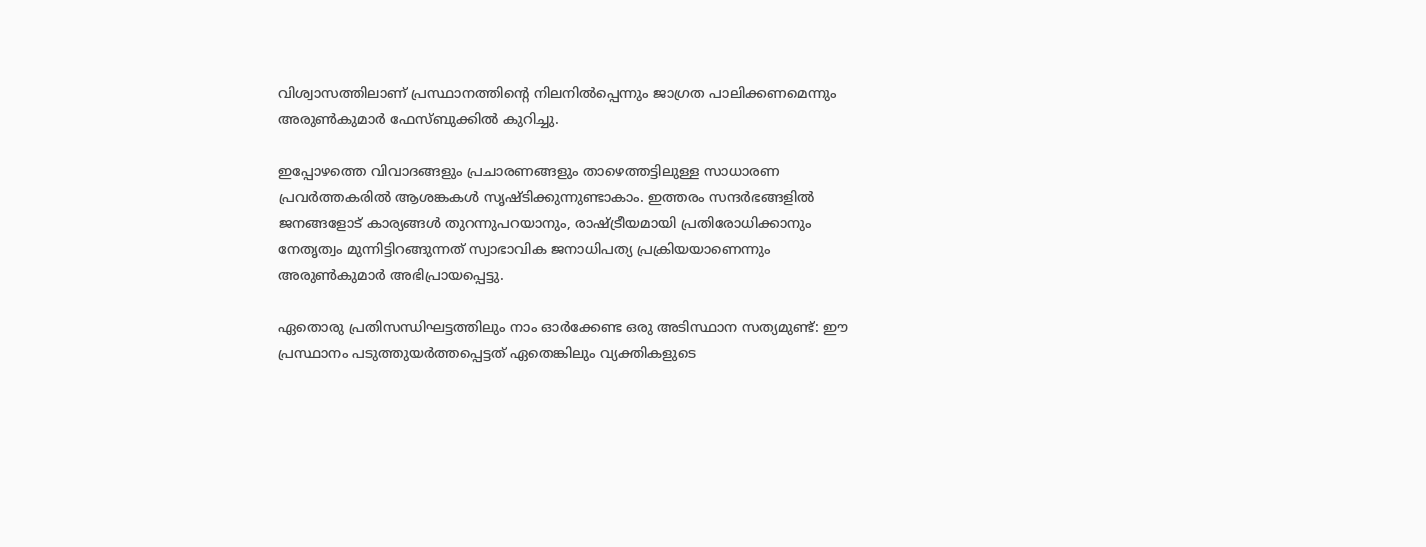വിശ്വാസത്തിലാണ് പ്രസ്ഥാനത്തിന്റെ നിലനില്‍പ്പെന്നും ജാഗ്രത പാലിക്കണമെന്നും അരുണ്‍കുമാര്‍ ഫേസ്ബുക്കില്‍ കുറിച്ചു.

ഇപ്പോഴത്തെ വിവാദങ്ങളും പ്രചാരണങ്ങളും താഴെത്തട്ടിലുള്ള സാധാരണ പ്രവര്‍ത്തകരില്‍ ആശങ്കകള്‍ സൃഷ്ടിക്കുന്നുണ്ടാകാം. ഇത്തരം സന്ദര്‍ഭങ്ങളില്‍ ജനങ്ങളോട് കാര്യങ്ങള്‍ തുറന്നുപറയാനും, രാഷ്ട്രീയമായി പ്രതിരോധിക്കാനും നേതൃത്വം മുന്നിട്ടിറങ്ങുന്നത് സ്വാഭാവിക ജനാധിപത്യ പ്രക്രിയയാണെന്നും അരുണ്‍കുമാര്‍ അഭിപ്രായപ്പെട്ടു.

ഏതൊരു പ്രതിസന്ധിഘട്ടത്തിലും നാം ഓര്‍ക്കേണ്ട ഒരു അടിസ്ഥാന സത്യമുണ്ട്: ഈ പ്രസ്ഥാനം പടുത്തുയര്‍ത്തപ്പെട്ടത് ഏതെങ്കിലും വ്യക്തികളുടെ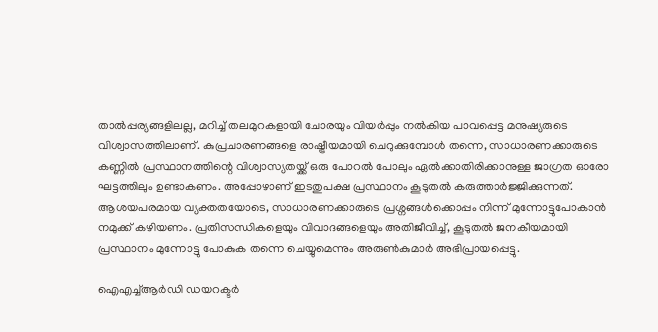താല്‍പ്പര്യങ്ങളിലല്ല, മറിച്ച് തലമുറകളായി ചോരയും വിയര്‍പ്പും നല്‍കിയ പാവപ്പെട്ട മനുഷ്യരുടെ വിശ്വാസത്തിലാണ്. കുപ്രചാരണങ്ങളെ രാഷ്ട്രീയമായി ചെറുക്കുമ്പോള്‍ തന്നെ, സാധാരണക്കാരുടെ കണ്ണില്‍ പ്രസ്ഥാനത്തിന്റെ വിശ്വാസ്യതയ്ക്ക് ഒരു പോറല്‍ പോലും ഏല്‍ക്കാതിരിക്കാനുള്ള ജാഗ്രത ഓരോ ഘട്ടത്തിലും ഉണ്ടാകണം. അപ്പോഴാണ് ഇടതുപക്ഷ പ്രസ്ഥാനം കൂടുതല്‍ കരുത്താര്‍ജ്ജിക്കുന്നത്. ആശയപരമായ വ്യക്തതയോടെ, സാധാരണക്കാരുടെ പ്രശ്നങ്ങള്‍ക്കൊപ്പം നിന്ന് മുന്നോട്ടുപോകാന്‍ നമുക്ക് കഴിയണം. പ്രതിസന്ധികളെയും വിവാദങ്ങളെയും അതിജീവിച്ച്, കൂടുതല്‍ ജനകീയമായി പ്രസ്ഥാനം മുന്നോട്ടു പോകുക തന്നെ ചെയ്യുമെന്നും അരുണ്‍കുമാര്‍ അഭിപ്രായപ്പെട്ടു.

ഐഎച്ച്ആര്‍ഡി ഡയറക്ടര്‍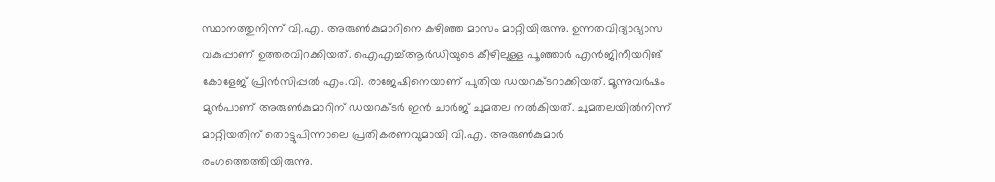സ്ഥാനത്തുനിന്ന് വി.എ. അരുണ്‍കുമാറിനെ കഴിഞ്ഞ മാസം മാറ്റിയിരുന്നു. ഉന്നതവിദ്യാഭ്യാസ വകുപ്പാണ് ഉത്തരവിറക്കിയത്. ഐഎച്ച്ആര്‍ഡിയുടെ കീഴിലുള്ള പൂഞ്ഞാര്‍ എന്‍ജിനീയറിങ് കോളേജ് പ്രിന്‍സിപ്പല്‍ എം.വി. രാജേഷിനെയാണ് പുതിയ ഡയറക്ടറാക്കിയത്. മൂന്നുവര്‍ഷം മുന്‍പാണ് അരുണ്‍കുമാറിന് ഡയറക്ടര്‍ ഇന്‍ ചാര്‍ജ് ചുമതല നല്‍കിയത്. ചുമതലയില്‍നിന്ന് മാറ്റിയതിന് തൊട്ടുപിന്നാലെ പ്രതികരണവുമായി വി.എ. അരുണ്‍കുമാര്‍ രംഗത്തെത്തിയിരുന്നു.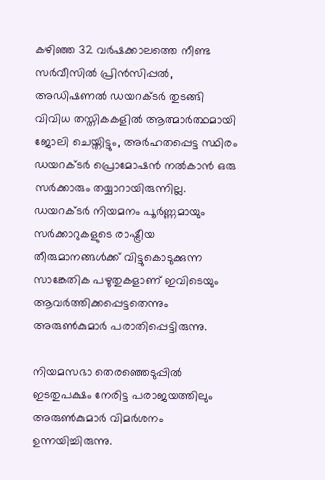കഴിഞ്ഞ 32 വര്‍ഷക്കാലത്തെ നീണ്ട സര്‍വീസില്‍ പ്രിന്‍സിപ്പല്‍, അഡിഷണല്‍ ഡയറക്ടര്‍ തുടങ്ങി വിവിധ തസ്തികകളില്‍ ആത്മാര്‍ത്ഥമായി ജോലി ചെയ്തിട്ടും, അര്‍ഹതപ്പെട്ട സ്ഥിരം ഡയറക്ടര്‍ പ്രൊമോഷന്‍ നല്‍കാന്‍ ഒരു സര്‍ക്കാരും തയ്യാറായിരുന്നില്ല. ഡയറക്ടര്‍ നിയമനം പൂര്‍ണ്ണമായും സര്‍ക്കാറുകളുടെ രാഷ്ട്രീയ തീരുമാനങ്ങള്‍ക്ക് വിട്ടുകൊടുക്കുന്ന സാങ്കേതിക പഴുതുകളാണ് ഇവിടെയും ആവര്‍ത്തിക്കപ്പെട്ടതെന്നും അരുണ്‍കുമാര്‍ പരാതിപ്പെട്ടിരുന്നു.

നിയമസഭാ തെരഞ്ഞെടുപ്പില്‍ ഇടതുപക്ഷം നേരിട്ട പരാജയത്തിലും അരുണ്‍കുമാര്‍ വിമര്‍ശനം ഉന്നയിച്ചിരുന്നു.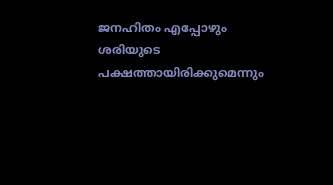ജനഹിതം എപ്പോഴും ശരിയുടെ പക്ഷത്തായിരിക്കുമെന്നും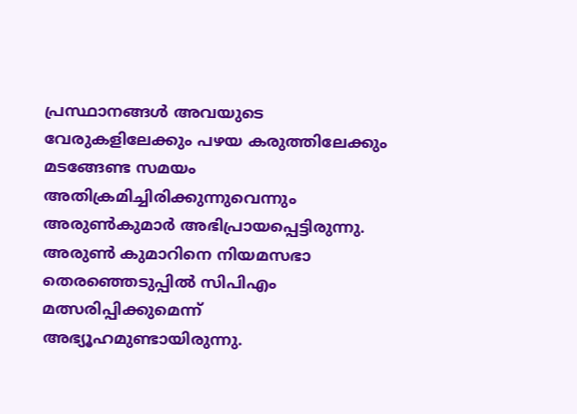പ്രസ്ഥാനങ്ങള്‍ അവയുടെ വേരുകളിലേക്കും പഴയ കരുത്തിലേക്കും മടങ്ങേണ്ട സമയം അതിക്രമിച്ചിരിക്കുന്നുവെന്നും അരുണ്‍കുമാര്‍ അഭിപ്രായപ്പെട്ടിരുന്നു. അരുണ്‍ കുമാറിനെ നിയമസഭാ തെരഞ്ഞെടുപ്പില്‍ സിപിഎം മത്സരിപ്പിക്കുമെന്ന് അഭ്യൂഹമുണ്ടായിരുന്നു.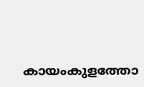കായംകുളത്തോ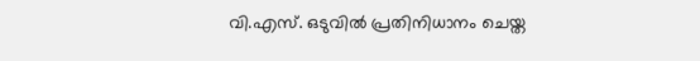വി.എസ്. ഒടുവില്‍ പ്രതിനിധാനം ചെയ്ത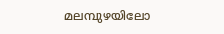മലമ്പുഴയിലോ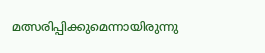മത്സരിപ്പിക്കുമെന്നായിരുന്നു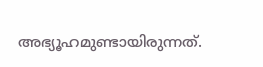അഭ്യൂഹമുണ്ടായിരുന്നത്.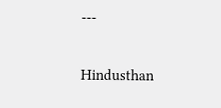---

Hindusthan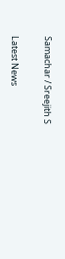Samachar / Sreejith S


Latest News